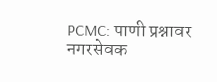PCMC: पाणी प्रश्नावर नगरसेवक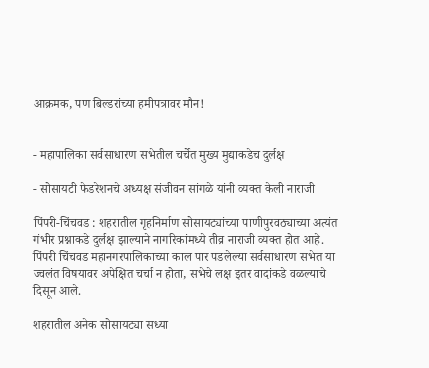आक्रमक, पण बिल्डरांच्या हमीपत्रावर मौन!


- महापालिका सर्वसाधारण सभेतील चर्चेत मुख्य मुद्याकडेच दुर्लक्ष

- सोसायटी फेडरेशनचे अध्यक्ष संजीवन सांगळे यांनी व्यक्त केली नाराजी

पिंपरी-चिंचवड : शहरातील गृहनिर्माण सोसायट्यांच्या पाणीपुरवठ्याच्या अत्यंत गंभीर प्रश्नाकडे दुर्लक्ष झाल्याने नागरिकांमध्ये तीव्र नाराजी व्यक्त होत आहे. पिंपरी चिंचवड महानगरपालिकाच्या काल पार पडलेल्या सर्वसाधारण सभेत या ज्वलंत विषयावर अपेक्षित चर्चा न होता, सभेचे लक्ष इतर वादांकडे वळल्याचे दिसून आले.

शहरातील अनेक सोसायट्या सध्या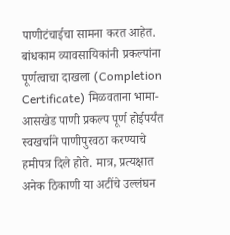पाणीटंचाईचा सामना करत आहेत. बांधकाम व्यावसायिकांनी प्रकल्पांना पूर्णत्वाचा दाखला (Completion Certificate) मिळवताना भामा-आसखेड पाणी प्रकल्प पूर्ण होईपर्यंत स्वखर्चाने पाणीपुरवठा करण्याचे हमीपत्र दिले होते. मात्र, प्रत्यक्षात अनेक ठिकाणी या अटींचे उल्लंघन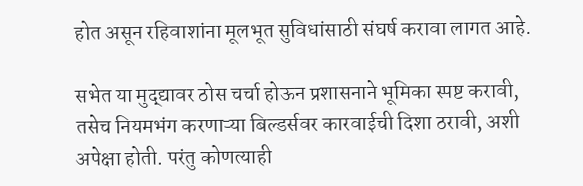होत असून रहिवाशांना मूलभूत सुविधांसाठी संघर्ष करावा लागत आहे.

सभेत या मुद्द्यावर ठोस चर्चा होऊन प्रशासनाने भूमिका स्पष्ट करावी, तसेच नियमभंग करणाऱ्या बिल्डर्सवर कारवाईची दिशा ठरावी, अशी अपेक्षा होती. परंतु कोणत्याही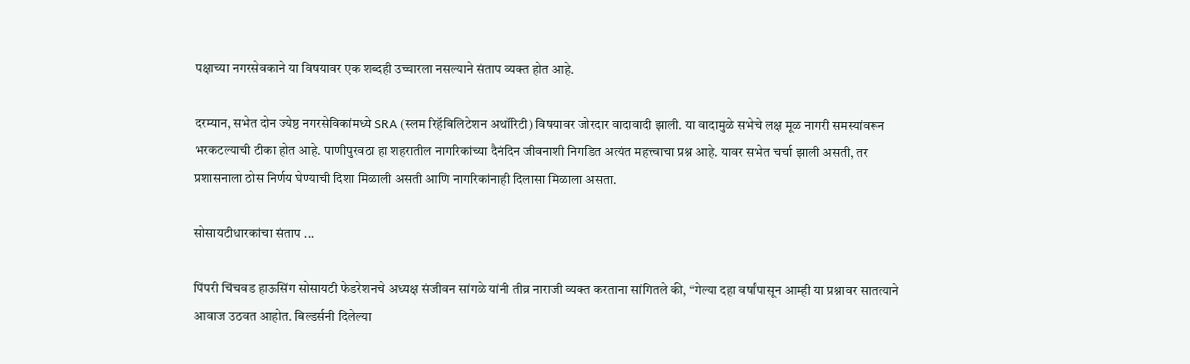पक्षाच्या नगरसेवकाने या विषयावर एक शब्दही उच्चारला नसल्याने संताप व्यक्त होत आहे.

दरम्यान, सभेत दोन ज्येष्ठ नगरसेविकांमध्ये SRA (स्लम रिहॅबिलिटेशन अथॉरिटी) विषयावर जोरदार वादावादी झाली. या वादामुळे सभेचे लक्ष मूळ नागरी समस्यांवरून भरकटल्याची टीका होत आहे. पाणीपुरवठा हा शहरातील नागरिकांच्या दैनंदिन जीवनाशी निगडित अत्यंत महत्त्वाचा प्रश्न आहे. यावर सभेत चर्चा झाली असती, तर प्रशासनाला ठोस निर्णय घेण्याची दिशा मिळाली असती आणि नागरिकांनाही दिलासा मिळाला असता.

सोसायटीधारकांचा संताप ...

पिंपरी चिंचवड हाऊसिंग सोसायटी फेडरेशनचे अध्यक्ष संजीवन सांगळे यांनी तीव्र नाराजी व्यक्त करताना सांगितले की, “गेल्या दहा वर्षांपासून आम्ही या प्रश्नावर सातत्याने आवाज उठवत आहोत. बिल्डर्सनी दिलेल्या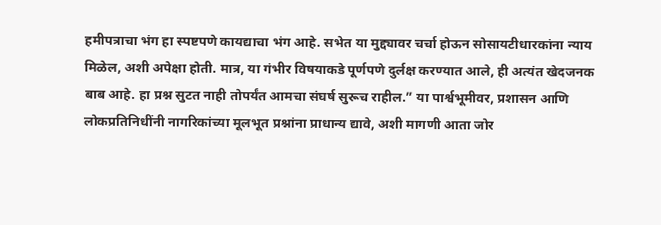हमीपत्राचा भंग हा स्पष्टपणे कायद्याचा भंग आहे. सभेत या मुद्द्यावर चर्चा होऊन सोसायटीधारकांना न्याय मिळेल, अशी अपेक्षा होती. मात्र, या गंभीर विषयाकडे पूर्णपणे दुर्लक्ष करण्यात आले, ही अत्यंत खेदजनक बाब आहे. हा प्रश्न सुटत नाही तोपर्यंत आमचा संघर्ष सुरूच राहील.” या पार्श्वभूमीवर, प्रशासन आणि लोकप्रतिनिधींनी नागरिकांच्या मूलभूत प्रश्नांना प्राधान्य द्यावे, अशी मागणी आता जोर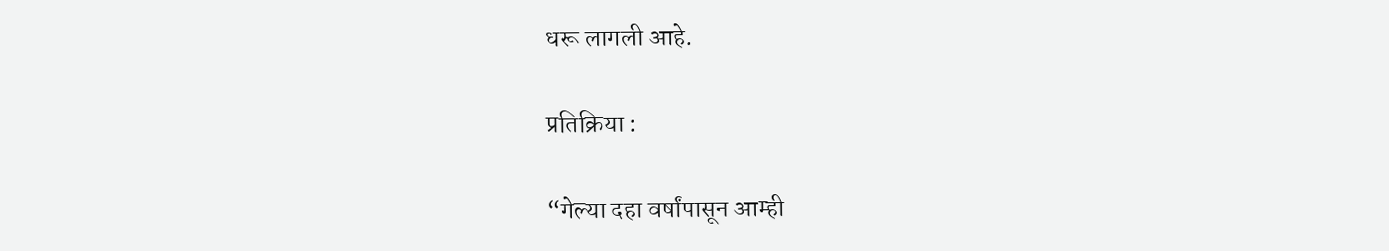धरू लागली आहे.

प्रतिक्रिया :

“गेल्या दहा वर्षांपासून आम्ही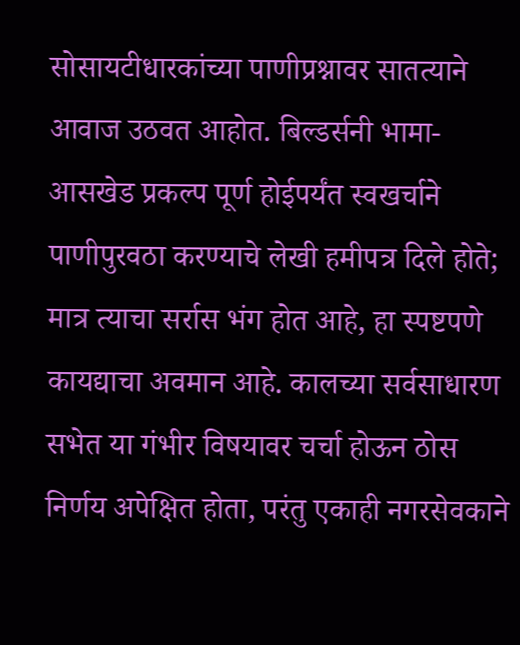सोसायटीधारकांच्या पाणीप्रश्नावर सातत्याने आवाज उठवत आहोत. बिल्डर्सनी भामा-आसखेड प्रकल्प पूर्ण होईपर्यंत स्वखर्चाने पाणीपुरवठा करण्याचे लेखी हमीपत्र दिले होते; मात्र त्याचा सर्रास भंग होत आहे, हा स्पष्टपणे कायद्याचा अवमान आहे. कालच्या सर्वसाधारण सभेत या गंभीर विषयावर चर्चा होऊन ठोस निर्णय अपेक्षित होता, परंतु एकाही नगरसेवकाने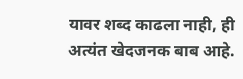यावर शब्द काढला नाही, ही अत्यंत खेदजनक बाब आहे.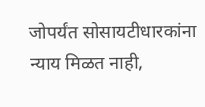जोपर्यंत सोसायटीधारकांना न्याय मिळत नाही,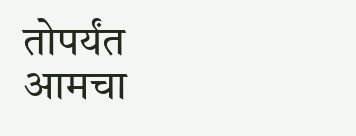तोपर्यंत आमचा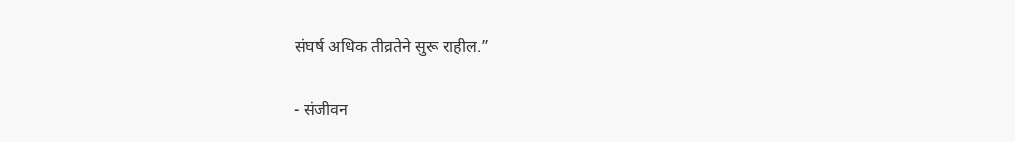संघर्ष अधिक तीव्रतेने सुरू राहील.”

- संजीवन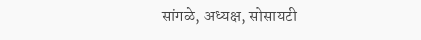सांगळे, अध्यक्ष, सोसायटी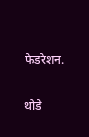फेडरेशन.

थोडे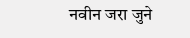नवीन जरा जुने